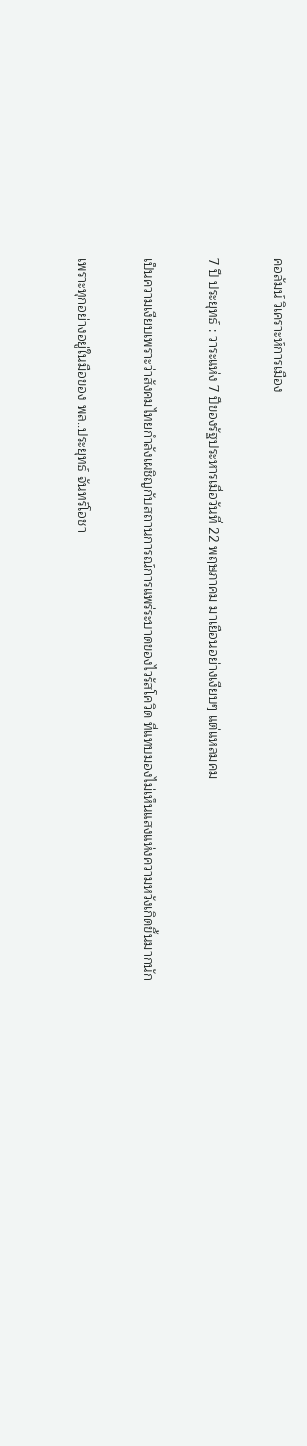คอลัมน์ วิเคราะห์การเมือง

7 ปี ประยุทธ์ : วาระแห่ง 7 ปีของรัฐประหารเมื่อวันที่ 22 พฤษภาคม มาเยือนอย่างเงียบๆ แต่แหลมคม

เป็นความเงียบเพราะว่าสังคมไทยกำลังเผชิญกับสถานการณ์การแพร่ระบาดของไวรัสโควิด ที่แทบมองไม่เห็นแสงแห่งความหวังเกิดขึ้นมากนัก

เพราะทุกอย่างอยู่ในมือของ พล..ประยุทธ์ จันทร์โอชา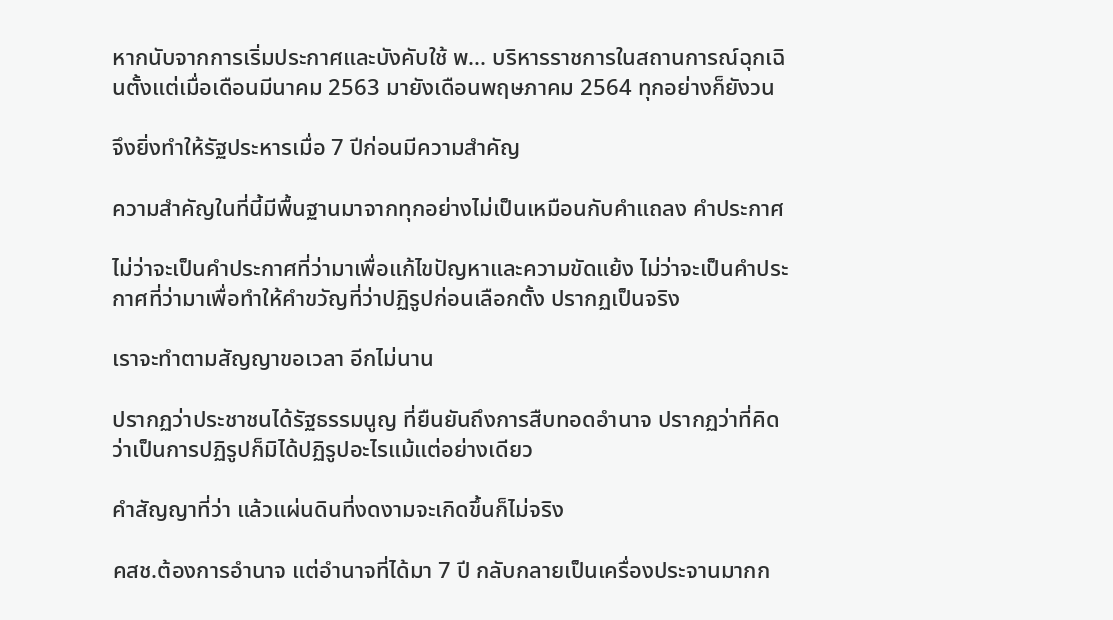หากนับจากการเริ่มประกาศและบังคับใช้ พ... บริหารราชการในสถานการณ์ฉุกเฉินตั้งแต่เมื่อเดือนมีนาคม 2563 มายังเดือนพฤษภาคม 2564 ทุกอย่างก็ยังวน

จึงยิ่งทำให้รัฐประหารเมื่อ 7 ปีก่อนมีความสำคัญ

ความสำคัญในที่นี้มีพื้นฐานมาจากทุกอย่างไม่เป็นเหมือนกับคำแถลง คำประกาศ

ไม่ว่าจะเป็นคำประกาศที่ว่ามาเพื่อแก้ไขปัญหาและความขัดแย้ง ไม่ว่าจะเป็นคำประกาศที่ว่ามาเพื่อทำให้คำขวัญที่ว่าปฏิรูปก่อนเลือกตั้ง ปรากฏเป็นจริง

เราจะทำตามสัญญาขอเวลา อีกไม่นาน

ปรากฏว่าประชาชนได้รัฐธรรมนูญ ที่ยืนยันถึงการสืบทอดอำนาจ ปรากฏว่าที่คิดว่าเป็นการปฏิรูปก็มิได้ปฏิรูปอะไรแม้แต่อย่างเดียว

คำสัญญาที่ว่า แล้วแผ่นดินที่งดงามจะเกิดขึ้นก็ไม่จริง

คสช.ต้องการอำนาจ แต่อำนาจที่ได้มา 7 ปี กลับกลายเป็นเครื่องประจานมากก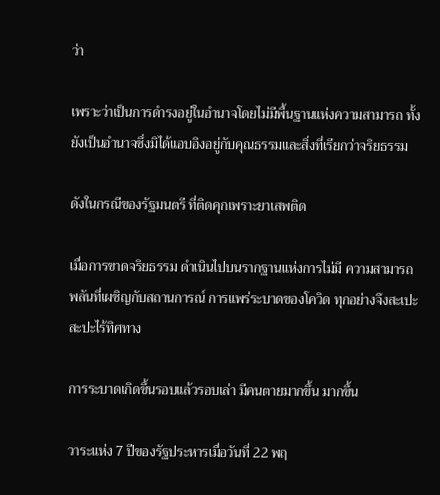ว่า

เพราะว่าเป็นการดำรงอยู่ในอำนาจโดยไม่มีพื้นฐานแห่งความสามารถ ทั้งยังเป็นอำนาจซึ่งมิได้แอบอิงอยู่กับคุณธรรมและสิ่งที่เรียกว่าจริยธรรม

ดังในกรณีของรัฐมนตรี ที่ติดคุกเพราะยาเสพติด

เมื่อการขาดจริยธรรม ดำเนินไปบนรากฐานแห่งการไม่มี ความสามารถพลันที่เผชิญกับสถานการณ์ การแพร่ระบาดของโควิด ทุกอย่างจึงสะเปะสะปะไร้ทิศทาง

การระบาดเกิดขึ้นรอบแล้วรอบเล่า มีคนตายมากขึ้น มากขึ้น

วาระแห่ง 7 ปีของรัฐประหารเมื่อวันที่ 22 พฤ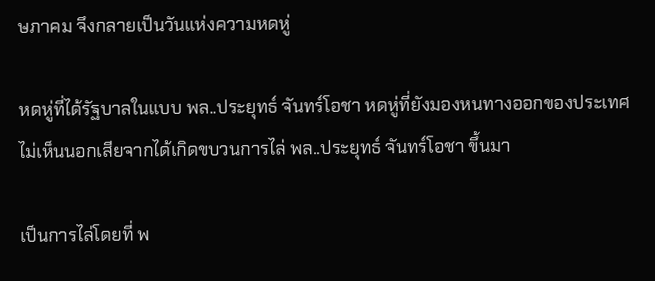ษภาคม จึงกลายเป็นวันแห่งความหดหู่

หดหู่ที่ได้รัฐบาลในแบบ พล..ประยุทธ์ จันทร์โอชา หดหู่ที่ยังมองหนทางออกของประเทศไม่เห็นนอกเสียจากได้เกิดขบวนการไล่ พล..ประยุทธ์ จันทร์โอชา ขึ้นมา

เป็นการไล่โดยที่ พ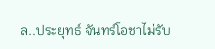ล..ประยุทธ์ จันทร์โอชาไม่รับ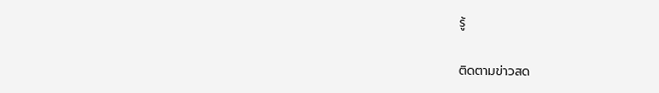รู้

ติดตามข่าวสด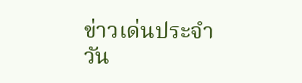ข่าวเด่นประจำวัน